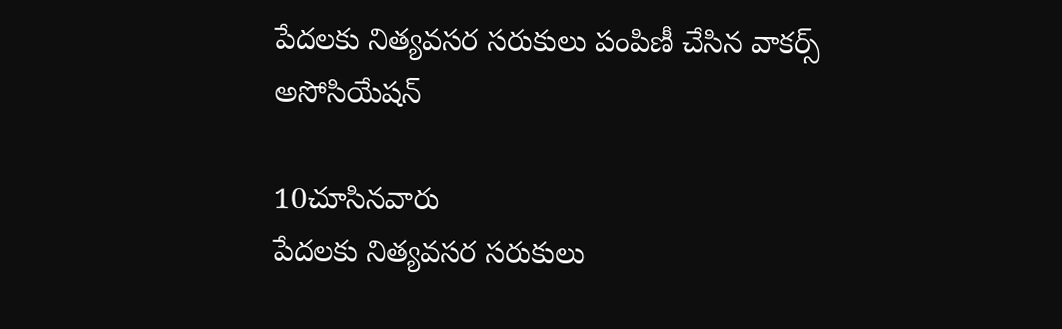పేదలకు నిత్యవసర సరుకులు పంపిణీ చేసిన వాకర్స్ అసోసియేషన్

10చూసినవారు
పేదలకు నిత్యవసర సరుకులు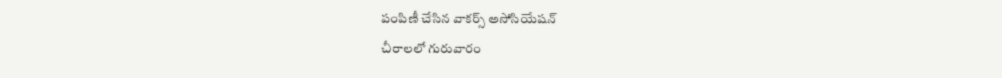పంపిణీ చేసిన వాకర్స్ అసోసియేషన్
చీరాలలో గురువారం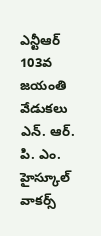ఎన్టీఆర్ 103వ జయంతి వేడుకలు ఎన్. ఆర్. పి. ఎం. హైస్కూల్ వాకర్స్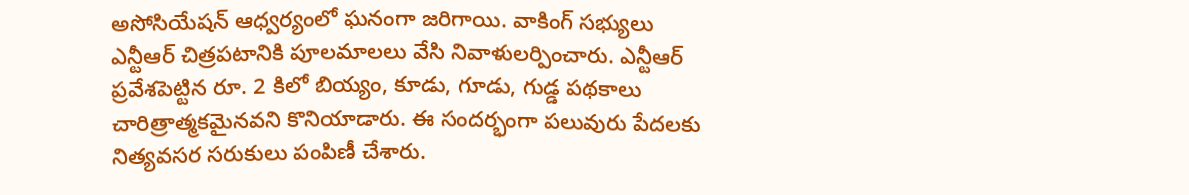అసోసియేషన్ ఆధ్వర్యంలో ఘనంగా జరిగాయి. వాకింగ్ సభ్యులు ఎన్టీఆర్ చిత్రపటానికి పూలమాలలు వేసి నివాళులర్పించారు. ఎన్టీఆర్ ప్రవేశపెట్టిన రూ. 2 కిలో బియ్యం, కూడు, గూడు, గుడ్డ పథకాలు చారిత్రాత్మకమైనవని కొనియాడారు. ఈ సందర్భంగా పలువురు పేదలకు నిత్యవసర సరుకులు పంపిణీ చేశారు.